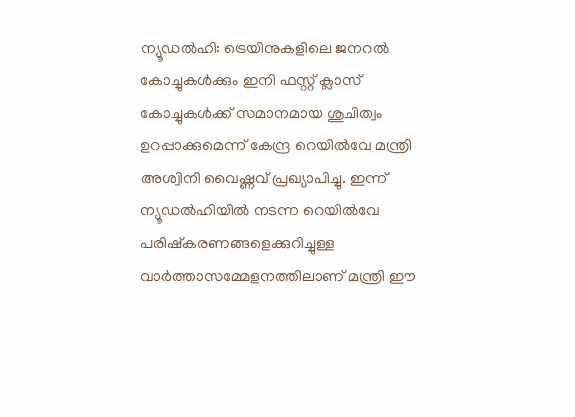ന്യൂഡൽഹി: ട്രെയിനുകളിലെ ജനറൽ കോച്ചുകൾക്കും ഇനി ഫസ്റ്റ് ക്ലാസ് കോച്ചുകൾക്ക് സമാനമായ ശുചിത്വം ഉറപ്പാക്കുമെന്ന് കേന്ദ്ര റെയിൽവേ മന്ത്രി അശ്വിനി വൈഷ്ണവ് പ്രഖ്യാപിച്ചു. ഇന്ന് ന്യൂഡൽഹിയിൽ നടന്ന റെയിൽവേ പരിഷ്കരണങ്ങളെക്കുറിച്ചുള്ള വാർത്താസമ്മേളനത്തിലാണ് മന്ത്രി ഈ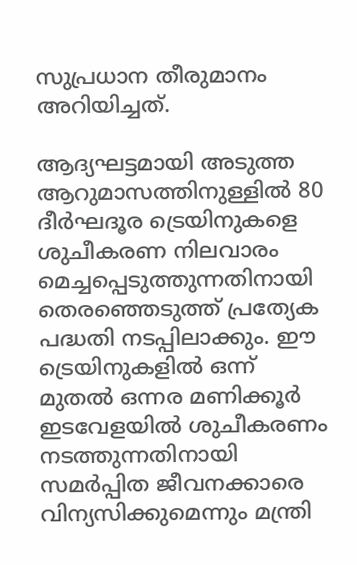സുപ്രധാന തീരുമാനം അറിയിച്ചത്.

ആദ്യഘട്ടമായി അടുത്ത ആറുമാസത്തിനുള്ളിൽ 80 ദീർഘദൂര ട്രെയിനുകളെ ശുചീകരണ നിലവാരം മെച്ചപ്പെടുത്തുന്നതിനായി തെരഞ്ഞെടുത്ത് പ്രത്യേക പദ്ധതി നടപ്പിലാക്കും. ഈ ട്രെയിനുകളിൽ ഒന്ന് മുതൽ ഒന്നര മണിക്കൂർ ഇടവേളയിൽ ശുചീകരണം നടത്തുന്നതിനായി സമർപ്പിത ജീവനക്കാരെ വിന്യസിക്കുമെന്നും മന്ത്രി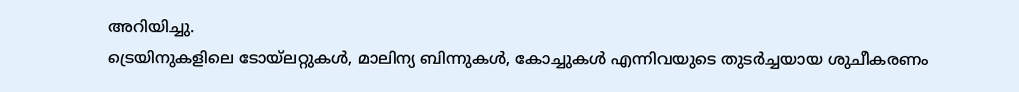അറിയിച്ചു.
ട്രെയിനുകളിലെ ടോയ്ലറ്റുകൾ, മാലിന്യ ബിന്നുകൾ, കോച്ചുകൾ എന്നിവയുടെ തുടർച്ചയായ ശുചീകരണം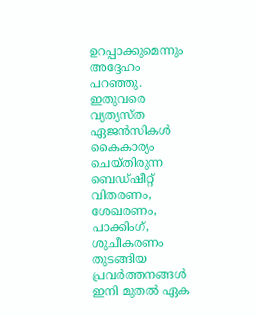ഉറപ്പാക്കുമെന്നും അദ്ദേഹം പറഞ്ഞു. ഇതുവരെ വ്യത്യസ്ത ഏജൻസികൾ കൈകാര്യം ചെയ്തിരുന്ന ബെഡ്ഷീറ്റ് വിതരണം, ശേഖരണം, പാക്കിംഗ്, ശുചീകരണം തുടങ്ങിയ പ്രവർത്തനങ്ങൾ ഇനി മുതൽ ഏക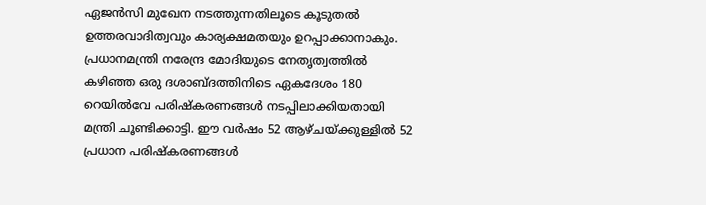ഏജൻസി മുഖേന നടത്തുന്നതിലൂടെ കൂടുതൽ ഉത്തരവാദിത്വവും കാര്യക്ഷമതയും ഉറപ്പാക്കാനാകും.
പ്രധാനമന്ത്രി നരേന്ദ്ര മോദിയുടെ നേതൃത്വത്തിൽ കഴിഞ്ഞ ഒരു ദശാബ്ദത്തിനിടെ ഏകദേശം 180 റെയിൽവേ പരിഷ്കരണങ്ങൾ നടപ്പിലാക്കിയതായി മന്ത്രി ചൂണ്ടിക്കാട്ടി. ഈ വർഷം 52 ആഴ്ചയ്ക്കുള്ളിൽ 52 പ്രധാന പരിഷ്കരണങ്ങൾ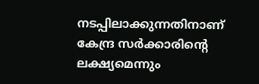നടപ്പിലാക്കുന്നതിനാണ് കേന്ദ്ര സർക്കാരിന്റെ ലക്ഷ്യമെന്നും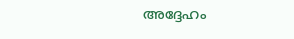അദ്ദേഹം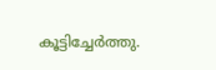കൂട്ടിച്ചേർത്തു.